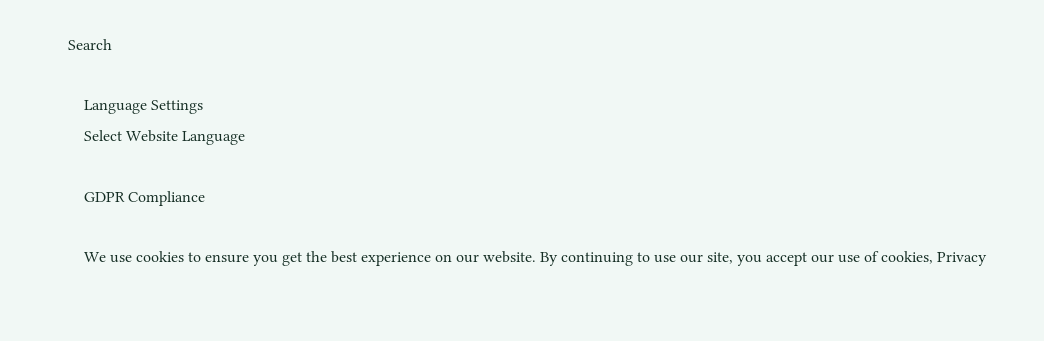Search

    Language Settings
    Select Website Language

    GDPR Compliance

    We use cookies to ensure you get the best experience on our website. By continuing to use our site, you accept our use of cookies, Privacy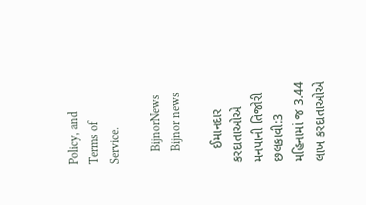Policy, and Terms of Service.

    BijnorNews
    Bijnor news

    ઈમાનદાર કરદાતાઓએ મનપાની તિજોરી છલકાવી:3 મહિનામાં જ 3.44 લાખ કરદાતાઓએ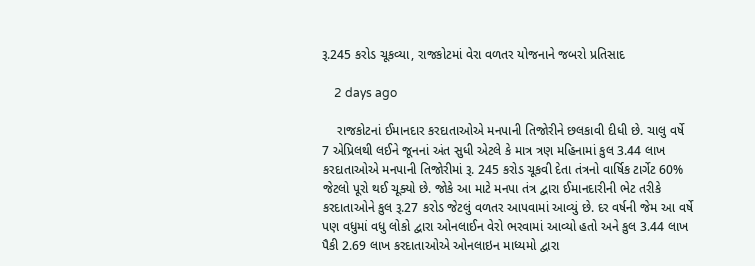રૂ.245 કરોડ ચૂકવ્યા, રાજકોટમાં વેરા વળતર યોજનાને જબરો પ્રતિસાદ

    2 days ago

    રાજકોટનાં ઈમાનદાર કરદાતાઓએ મનપાની તિજોરીને છલકાવી દીધી છે. ચાલુ વર્ષે 7 એપ્રિલથી લઈને જૂનનાં અંત સુધી એટલે કે માત્ર ત્રણ મહિનામાં કુલ 3.44 લાખ કરદાતાઓએ મનપાની તિજોરીમાં રૂ. 245 કરોડ ચૂકવી દેતા તંત્રનો વાર્ષિક ટાર્ગેટ 60% જેટલો પૂરો થઈ ચૂક્યો છે. જોકે આ માટે મનપા તંત્ર દ્વારા ઈમાનદારીની ભેટ તરીકે કરદાતાઓને કુલ રૂ.27 કરોડ જેટલું વળતર આપવામાં આવ્યું છે. દર વર્ષની જેમ આ વર્ષે પણ વધુમાં વધુ લોકો દ્વારા ઓનલાઈન વેરો ભરવામાં આવ્યો હતો અને કુલ 3.44 લાખ પૈકી 2.69 લાખ કરદાતાઓએ ઓનલાઇન માધ્યમો દ્વારા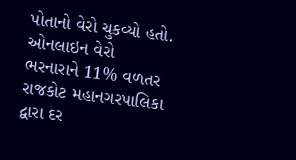પોતાનો વેરો ચુકવ્યો હતો. ઓનલાઇન વેરો ભરનારાને 11% વળતર રાજકોટ મહાનગરપાલિકા દ્વારા દર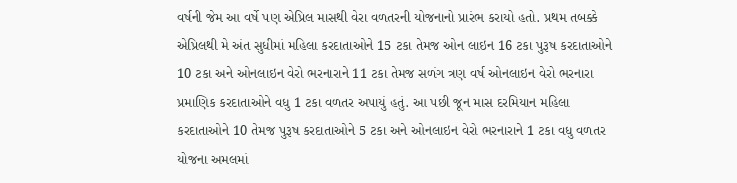વર્ષની જેમ આ વર્ષે પણ એપ્રિલ માસથી વેરા વળતરની યોજનાનો પ્રારંભ કરાયો હતો. પ્રથમ તબક્કે એપ્રિલથી મે અંત સુધીમાં મહિલા કરદાતાઓને 15 ટકા તેમજ ઓન લાઇન 16 ટકા પુરૂષ કરદાતાઓને 10 ટકા અને ઓનલાઇન વેરો ભરનારાને 11 ટકા તેમજ સળંગ ત્રણ વર્ષ ઓનલાઇન વેરો ભરનારા પ્રમાણિક કરદાતાઓને વધુ 1 ટકા વળતર અપાયું હતું. આ પછી જૂન માસ દરમિયાન મહિલા કરદાતાઓને 10 તેમજ પુરૂષ કરદાતાઓને 5 ટકા અને ઓનલાઇન વેરો ભરનારાને 1 ટકા વધુ વળતર યોજના અમલમાં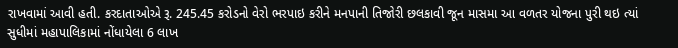રાખવામાં આવી હતી. કરદાતાઓએ રૂ. 245.45 કરોડનો વેરો ભરપાઇ કરીને મનપાની તિજોરી છલકાવી જૂન માસમા આ વળતર યોજના પુરી થઇ ત્યાં સુધીમાં મહાપાલિકામાં નોંધાયેલા 6 લાખ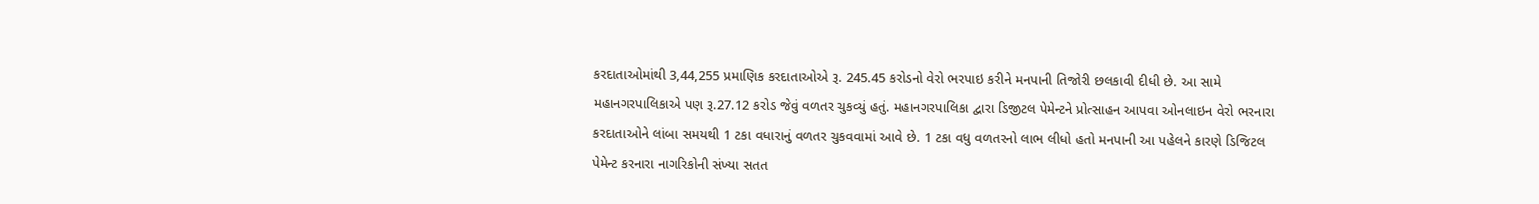કરદાતાઓમાંથી 3,44,255 પ્રમાણિક કરદાતાઓએ રૂ. 245.45 કરોડનો વેરો ભરપાઇ કરીને મનપાની તિજોરી છલકાવી દીધી છે. આ સામે મહાનગરપાલિકાએ પણ રૂ.27.12 કરોડ જેવું વળતર ચુકવ્યું હતું. મહાનગરપાલિકા દ્વારા ડિજીટલ પેમેન્ટને પ્રોત્સાહન આપવા ઓનલાઇન વેરો ભરનારા કરદાતાઓને લાંબા સમયથી 1 ટકા વધારાનું વળતર ચુકવવામાં આવે છે. 1 ટકા વધુ વળતરનો લાભ લીધો હતો મનપાની આ પહેલને કારણે ડિજિટલ પેમેન્ટ કરનારા નાગરિકોની સંખ્યા સતત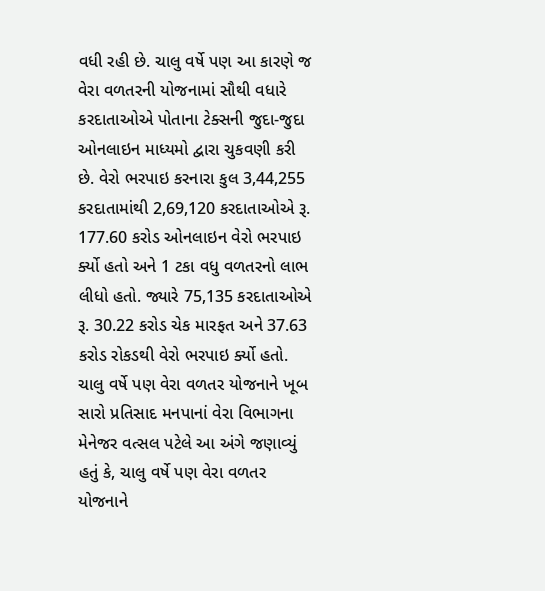વધી રહી છે. ચાલુ વર્ષે પણ આ કારણે જ વેરા વળતરની યોજનામાં સૌથી વધારે કરદાતાઓએ પોતાના ટેક્સની જુદા-જુદા ઓનલાઇન માધ્યમો દ્વારા ચુકવણી કરી છે. વેરો ભરપાઇ કરનારા કુલ 3,44,255 કરદાતામાંથી 2,69,120 કરદાતાઓએ રૂ. 177.60 કરોડ ઓનલાઇન વેરો ભરપાઇ ર્ક્યો હતો અને 1 ટકા વધુ વળતરનો લાભ લીધો હતો. જ્યારે 75,135 કરદાતાઓએ રૂ. 30.22 કરોડ ચેક મારફત અને 37.63 કરોડ રોકડથી વેરો ભરપાઇ ર્ક્યો હતો. ચાલુ વર્ષે પણ વેરા વળતર યોજનાને ખૂબ સારો પ્રતિસાદ મનપાનાં વેરા વિભાગના મેનેજર વત્સલ પટેલે આ અંગે જણાવ્યું હતું કે, ચાલુ વર્ષે પણ વેરા વળતર યોજનાને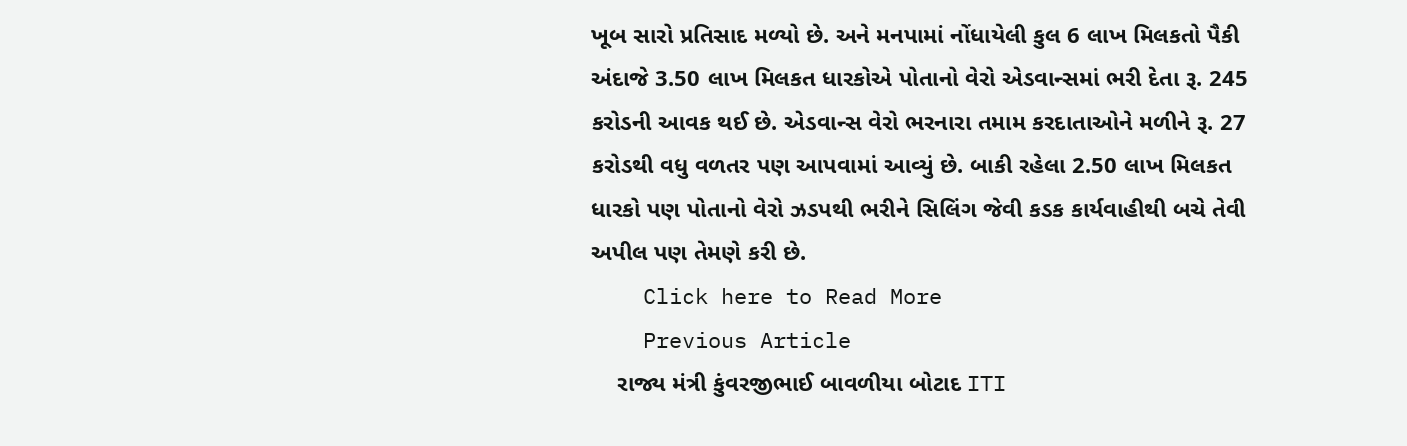ખૂબ સારો પ્રતિસાદ મળ્યો છે. અને મનપામાં નોંધાયેલી કુલ 6 લાખ મિલકતો પૈકી અંદાજે 3.50 લાખ મિલકત ધારકોએ પોતાનો વેરો એડવાન્સમાં ભરી દેતા રૂ. 245 કરોડની આવક થઈ છે. એડવાન્સ વેરો ભરનારા તમામ કરદાતાઓને મળીને રૂ. 27 કરોડથી વધુ વળતર પણ આપવામાં આવ્યું છે. બાકી રહેલા 2.50 લાખ મિલકત ધારકો પણ પોતાનો વેરો ઝડપથી ભરીને સિલિંગ જેવી કડક કાર્યવાહીથી બચે તેવી અપીલ પણ તેમણે કરી છે.
    Click here to Read More
    Previous Article
    રાજ્ય મંત્રી કુંવરજીભાઈ બાવળીયા બોટાદ ITI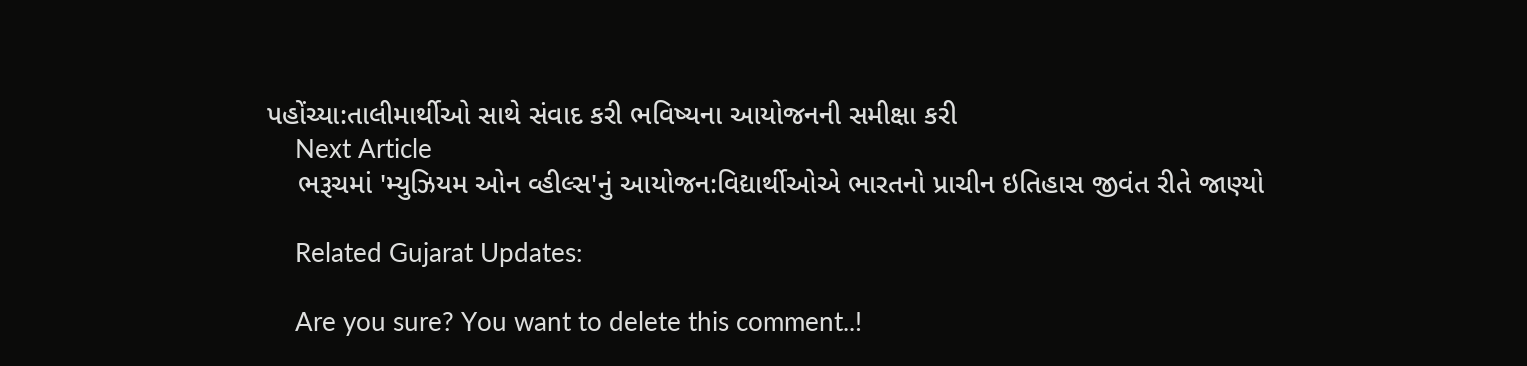પહોંચ્યા:તાલીમાર્થીઓ સાથે સંવાદ કરી ભવિષ્યના આયોજનની સમીક્ષા કરી
    Next Article
    ભરૂચમાં 'મ્યુઝિયમ ઓન વ્હીલ્સ'નું આયોજન:વિદ્યાર્થીઓએ ભારતનો પ્રાચીન ઇતિહાસ જીવંત રીતે જાણ્યો

    Related Gujarat Updates:

    Are you sure? You want to delete this comment..!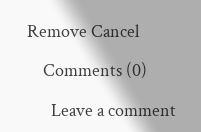Remove Cancel

    Comments (0)

      Leave a comment